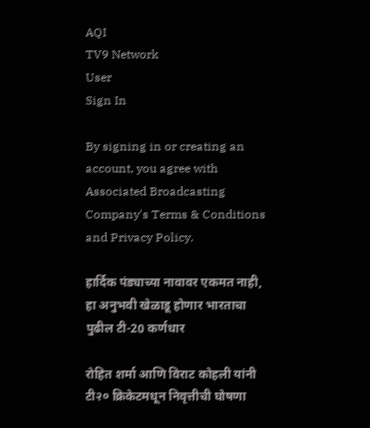AQI
TV9 Network
User
Sign In

By signing in or creating an account, you agree with Associated Broadcasting Company's Terms & Conditions and Privacy Policy.

हार्दिक पंड्याच्या नावावर एकमत नाही, हा अनुभवी खेळाडू होणार भारताचा पुढील टी-20 कर्णधार

रोहित शर्मा आणि विराट कोहली यांनी टी२० क्रिकेटमधून निवृत्तीची घोषणा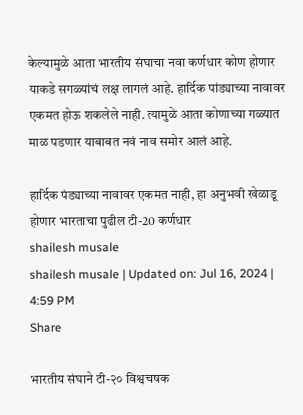केल्यामुळे आता भारतीय संघाचा नवा कर्णधार कोण होणार याकडे सगळ्यांचं लक्ष लागलं आहे. हार्दिक पांड्याच्या नावावर एकमत होऊ शकलेले नाही. त्यामुळे आता कोणाच्या गळ्यात माळ पडणार याबाबत नवं नाव समोर आलं आहे.

हार्दिक पंड्याच्या नावावर एकमत नाही, हा अनुभवी खेळाडू होणार भारताचा पुढील टी-20 कर्णधार
shailesh musale
shailesh musale | Updated on: Jul 16, 2024 | 4:59 PM
Share

भारतीय संघाने टी-२० विश्वचषक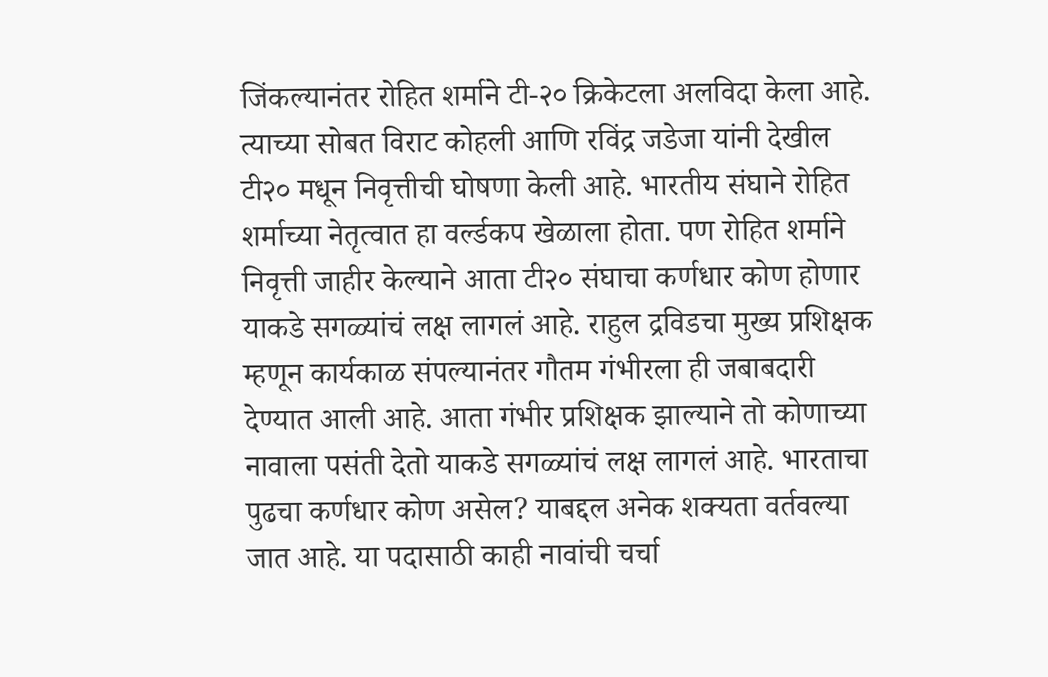जिंकल्यानंतर रोहित शर्माने टी-२० क्रिकेटला अलविदा केला आहे. त्याच्या सोबत विराट कोहली आणि रविंद्र जडेजा यांनी देखील टी२० मधून निवृत्तीची घोषणा केली आहे. भारतीय संघाने रोहित शर्माच्या नेतृत्वात हा वर्ल्डकप खेळाला होता. पण रोहित शर्माने निवृत्ती जाहीर केल्याने आता टी२० संघाचा कर्णधार कोण होणार याकडे सगळ्यांचं लक्ष लागलं आहे. राहुल द्रविडचा मुख्य प्रशिक्षक म्हणून कार्यकाळ संपल्यानंतर गौतम गंभीरला ही जबाबदारी देण्यात आली आहे. आता गंभीर प्रशिक्षक झाल्याने तो कोणाच्या नावाला पसंती देतो याकडे सगळ्यांचं लक्ष लागलं आहे. भारताचा पुढचा कर्णधार कोण असेल? याबद्दल अनेक शक्यता वर्तवल्या जात आहे. या पदासाठी काही नावांची चर्चा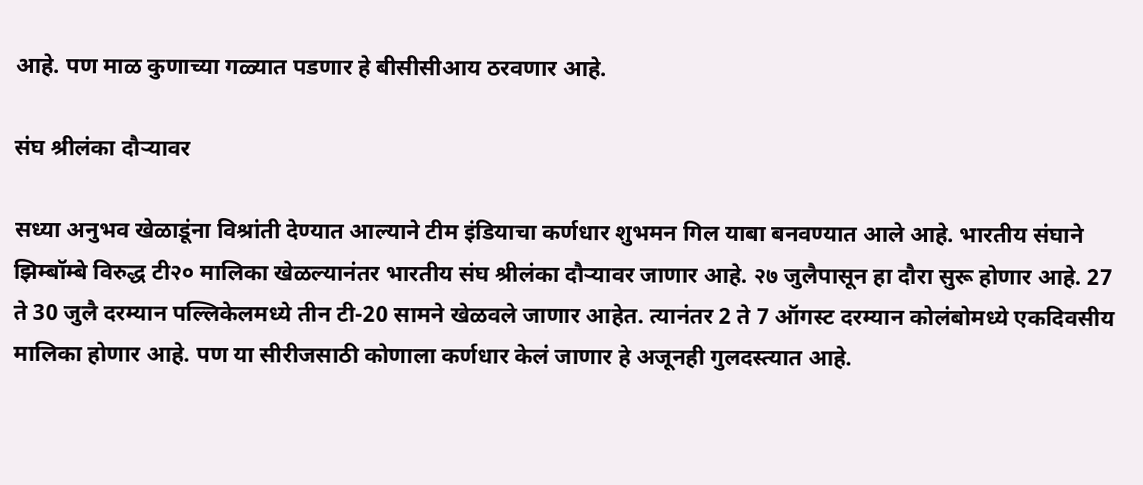आहे. पण माळ कुणाच्या गळ्यात पडणार हे बीसीसीआय ठरवणार आहे.

संघ श्रीलंका दौऱ्यावर

सध्या अनुभव खेळाडूंना विश्रांती देण्यात आल्याने टीम इंडियाचा कर्णधार शुभमन गिल याबा बनवण्यात आले आहे. भारतीय संघाने झिम्बॉम्बे विरुद्ध टी२० मालिका खेळल्यानंतर भारतीय संघ श्रीलंका दौऱ्यावर जाणार आहे. २७ जुलैपासून हा दौरा सुरू होणार आहे. 27 ते 30 जुलै दरम्यान पल्लिकेलमध्ये तीन टी-20 सामने खेळवले जाणार आहेत. त्यानंतर 2 ते 7 ऑगस्ट दरम्यान कोलंबोमध्ये एकदिवसीय मालिका होणार आहे. पण या सीरीजसाठी कोणाला कर्णधार केलं जाणार हे अजूनही गुलदस्त्यात आहे.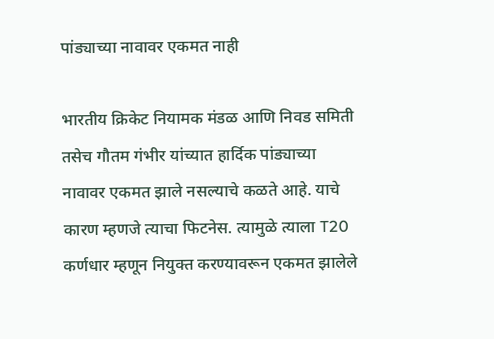पांड्याच्या नावावर एकमत नाही

भारतीय क्रिकेट नियामक मंडळ आणि निवड समिती तसेच गौतम गंभीर यांच्यात हार्दिक पांड्याच्या नावावर एकमत झाले नसल्याचे कळते आहे. याचे कारण म्हणजे त्याचा फिटनेस. त्यामुळे त्याला T20 कर्णधार म्हणून नियुक्त करण्यावरून एकमत झालेले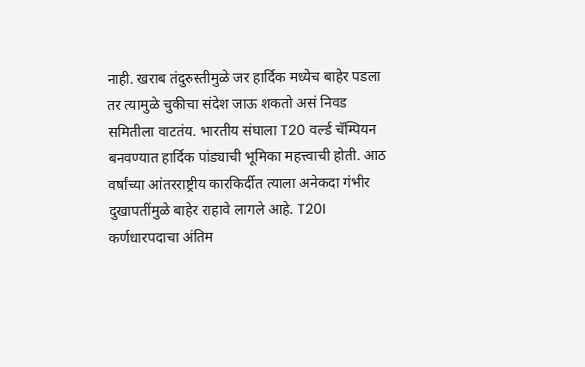नाही. खराब तंदुरुस्तीमुळे जर हार्दिक मध्येच बाहेर पडला तर त्यामुळे चुकीचा संदेश जाऊ शकतो असं निवड समितीला वाटतंय. भारतीय संघाला T20 वर्ल्ड चॅम्पियन बनवण्यात हार्दिक पांड्याची भूमिका महत्त्वाची होती. आठ वर्षांच्या आंतरराष्ट्रीय कारकिर्दीत त्याला अनेकदा गंभीर दुखापतींमुळे बाहेर राहावे लागले आहे. T20I कर्णधारपदाचा अंतिम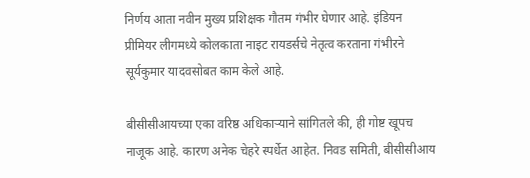निर्णय आता नवीन मुख्य प्रशिक्षक गौतम गंभीर घेणार आहे. इंडियन प्रीमियर लीगमध्ये कोलकाता नाइट रायडर्सचे नेतृत्व करताना गंभीरने सूर्यकुमार यादवसोबत काम केले आहे.

बीसीसीआयच्या एका वरिष्ठ अधिकाऱ्याने सांगितले की, ही गोष्ट खूपच नाजूक आहे. कारण अनेक चेहरे स्पर्धेत आहेत. निवड समिती, बीसीसीआय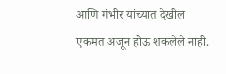आणि गंभीर यांच्यात देखील एकमत अजून होऊ शकलेले नाही.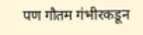पण गौतम गंभीरकडून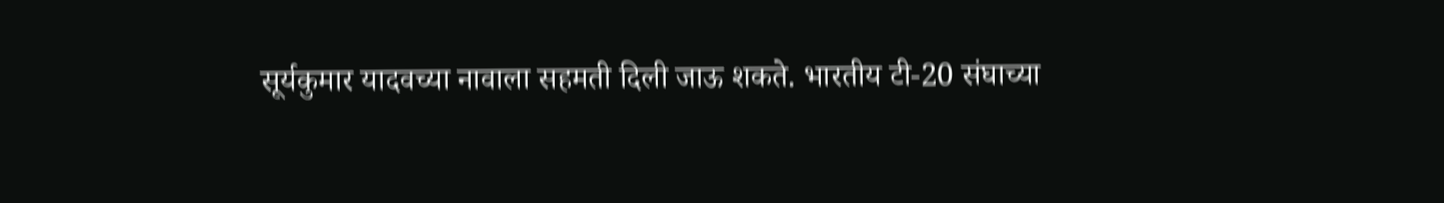सूर्यकुमार यादवच्या नावाला सहमती दिली जाऊ शकते. भारतीय टी-20 संघाच्या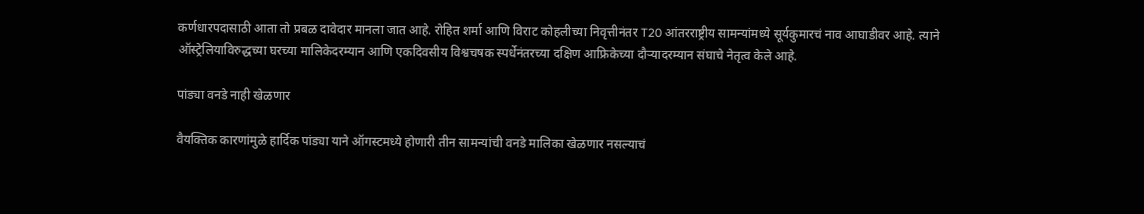कर्णधारपदासाठी आता तो प्रबळ दावेदार मानला जात आहे. रोहित शर्मा आणि विराट कोहलीच्या निवृत्तीनंतर T20 आंतरराष्ट्रीय सामन्यांमध्ये सूर्यकुमारचं नाव आघाडीवर आहे. त्याने ऑस्ट्रेलियाविरुद्धच्या घरच्या मालिकेदरम्यान आणि एकदिवसीय विश्वचषक स्पर्धेनंतरच्या दक्षिण आफ्रिकेच्या दौऱ्यादरम्यान संघाचे नेतृत्व केले आहे.

पांड्या वनडे नाही खेळणार

वैयक्तिक कारणांमुळे हार्दिक पांड्या याने ऑगस्टमध्ये होणारी तीन सामन्यांची वनडे मालिका खेळणार नसल्याचं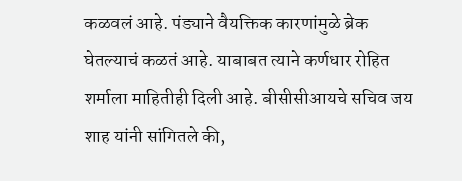कळवलं आहे. पंड्याने वैयक्तिक कारणांमुळे ब्रेक घेतल्याचं कळतं आहे. याबाबत त्याने कर्णधार रोहित शर्माला माहितीही दिली आहे. बीसीसीआयचे सचिव जय शाह यांनी सांगितले की,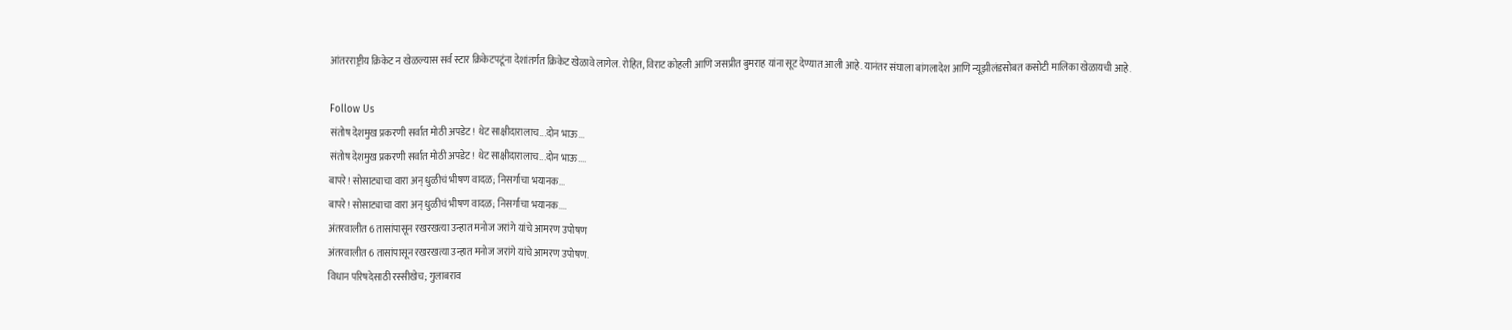आंतरराष्ट्रीय क्रिकेट न खेळल्यास सर्व स्टार क्रिकेटपटूंना देशांतर्गत क्रिकेट खेळावे लागेल. रोहित, विराट कोहली आणि जसप्रीत बुमराह यांना सूट देण्यात आली आहे. यानंतर संघाला बांगलादेश आणि न्यूझीलंडसोबत कसोटी मालिका खेळायची आहे.

Follow Us
संतोष देशमुख प्रकरणी सर्वात मोठी अपडेट! थेट साक्षीदारालाच...दोन भाऊ...
संतोष देशमुख प्रकरणी सर्वात मोठी अपडेट! थेट साक्षीदारालाच...दोन भाऊ....
बापरे! सोसाट्याचा वारा अन् धुळीचं भीषण वादळ; निसर्गाचा भयानक...
बापरे! सोसाट्याचा वारा अन् धुळीचं भीषण वादळ; निसर्गाचा भयानक....
अंतरवालीत 6 तासांपासून रखरखत्या उन्हात मनोज जरांगे यांचे आमरण उपोषण
अंतरवालीत 6 तासांपासून रखरखत्या उन्हात मनोज जरांगे यांचे आमरण उपोषण.
विधान परिषदेसाठी रस्सीखेच; गुलाबराव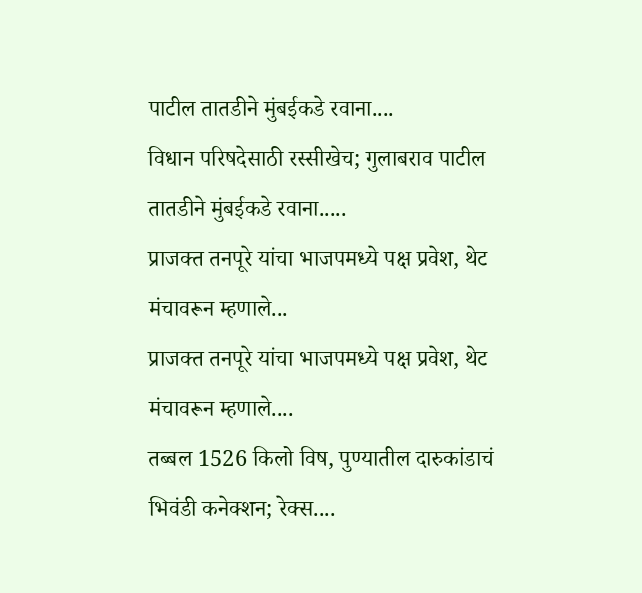पाटील तातडीने मुंबईकडे रवाना....
विधान परिषदेसाठी रस्सीखेच; गुलाबराव पाटील तातडीने मुंबईकडे रवाना.....
प्राजक्त तनपूरे यांचा भाजपमध्ये पक्ष प्रवेश, थेट मंचावरून म्हणाले...
प्राजक्त तनपूरे यांचा भाजपमध्ये पक्ष प्रवेश, थेट मंचावरून म्हणाले....
तब्बल 1526 किलो विष, पुण्यातील दारुकांडाचं भिवंडी कनेक्शन; रेक्स....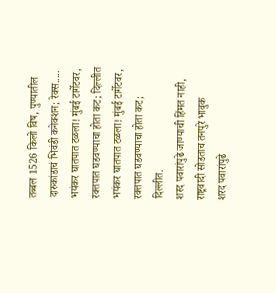तब्बल 1526 किलो विष, पुण्यातील दारुकांडाचं भिवंडी कनेक्शन; रेक्स.....
भयंकर घातपात टळला! मुंबई टार्गेटवर, रक्तपात घडवण्याचा होता कट; दिल्लीत
भयंकर घातपात टळला! मुंबई टार्गेटवर, रक्तपात घडवण्याचा होता कट; दिल्लीत.
शरद पवारांपुढे जाण्याची हिंमत नाही, राष्ट्रवादी सोडताच तनपुरे भावुक
शरद पवारांपुढे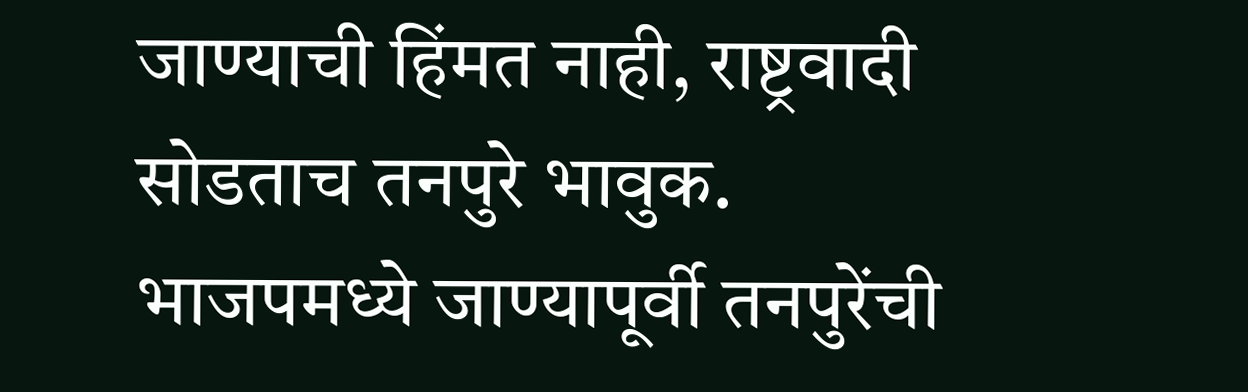जाण्याची हिंमत नाही, राष्ट्रवादी सोडताच तनपुरे भावुक.
भाजपमध्ये जाण्यापूर्वी तनपुरेंची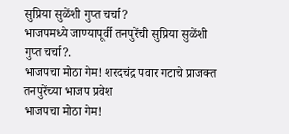सुप्रिया सुळेंशी गुप्त चर्चा?
भाजपमध्ये जाण्यापूर्वी तनपुरेंची सुप्रिया सुळेंशी गुप्त चर्चा?.
भाजपचा मोठा गेम! शरदचंद्र पवार गटाचे प्राजक्त तनपुरेंच्या भाजप प्रवेश
भाजपचा मोठा गेम!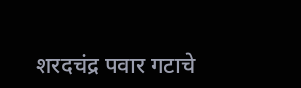शरदचंद्र पवार गटाचे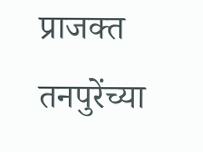प्राजक्त तनपुरेंच्या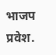भाजप प्रवेश.